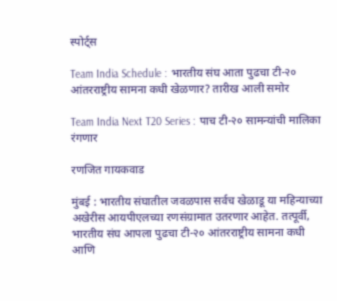स्पोर्ट्स

Team India Schedule : भारतीय संघ आता पुढचा टी-२० आंतरराष्ट्रीय सामना कधी खेळणार? तारीख आली समोर

Team India Next T20 Series : पाच टी-२० सामन्यांची मालिका रंगणार

रणजित गायकवाड

मुंबई : भारतीय संघातील जवळपास सर्वच खेळाडू या महिन्याच्या अखेरीस आयपीएलच्या रणसंग्रामात उतरणार आहेत. तत्पूर्वी, भारतीय संघ आपला पुढचा टी-२० आंतरराष्ट्रीय सामना कधी आणि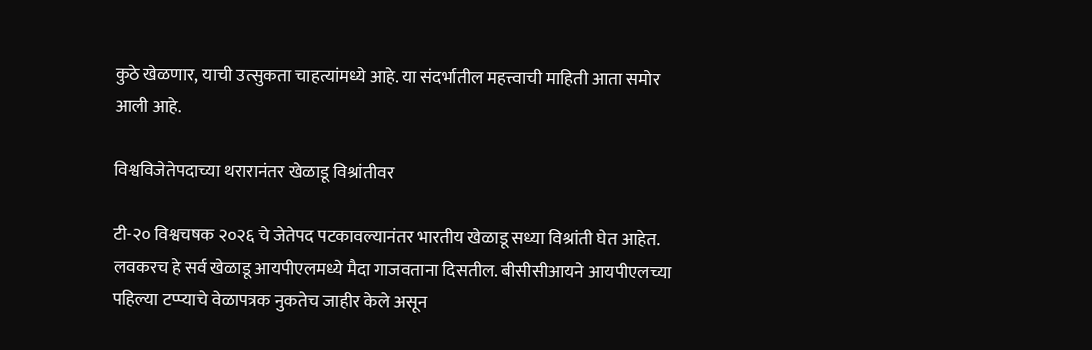कुठे खेळणार, याची उत्सुकता चाहत्यांमध्ये आहे. या संदर्भातील महत्त्वाची माहिती आता समोर आली आहे.

विश्वविजेतेपदाच्या थरारानंतर खेळाडू विश्रांतीवर

टी-२० विश्वचषक २०२६ चे जेतेपद पटकावल्यानंतर भारतीय खेळाडू सध्या विश्रांती घेत आहेत. लवकरच हे सर्व खेळाडू आयपीएलमध्ये मैदा गाजवताना दिसतील. बीसीसीआयने आयपीएलच्या पहिल्या टप्प्याचे वेळापत्रक नुकतेच जाहीर केले असून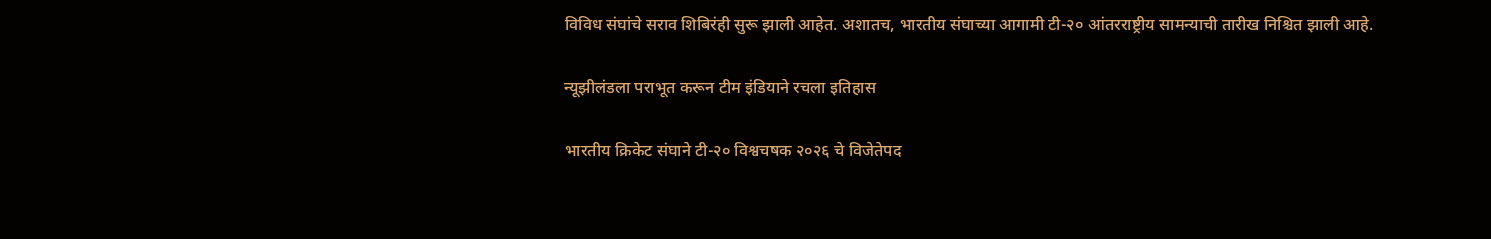विविध संघांचे सराव शिबिरंही सुरू झाली आहेत. अशातच, भारतीय संघाच्या आगामी टी-२० आंतरराष्ट्रीय सामन्याची तारीख निश्चित झाली आहे.

न्यूझीलंडला पराभूत करून टीम इंडियाने रचला इतिहास

भारतीय क्रिकेट संघाने टी-२० विश्वचषक २०२६ चे विजेतेपद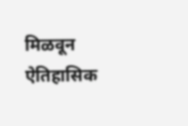मिळवून ऐतिहासिक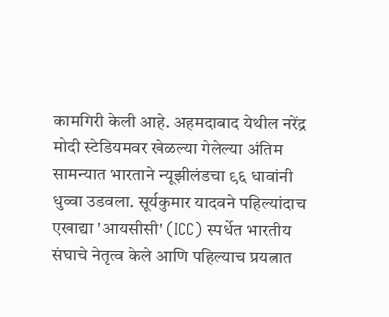कामगिरी केली आहे. अहमदाबाद येथील नरेंद्र मोदी स्टेडियमवर खेळल्या गेलेल्या अंतिम सामन्यात भारताने न्यूझीलंडचा ९६ धावांनी धुव्वा उडवला. सूर्यकुमार यादवने पहिल्यांदाच एखाद्या 'आयसीसी' (ICC) स्पर्धेत भारतीय संघाचे नेतृत्व केले आणि पहिल्याच प्रयत्नात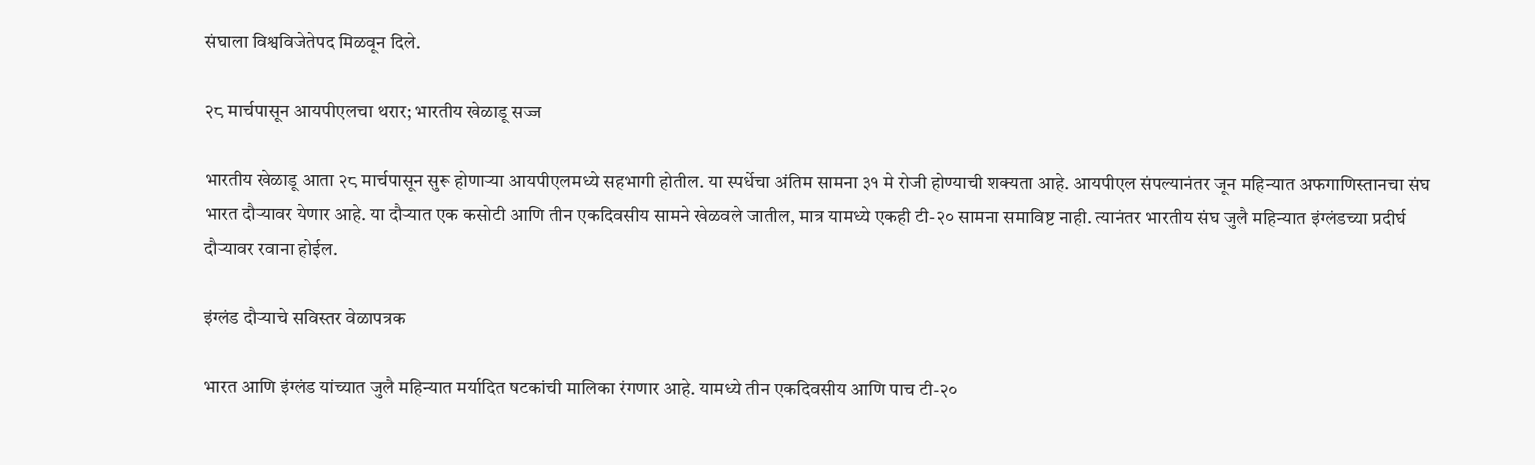संघाला विश्वविजेतेपद मिळवून दिले.

२८ मार्चपासून आयपीएलचा थरार; भारतीय खेळाडू सज्ज

भारतीय खेळाडू आता २८ मार्चपासून सुरू होणाऱ्या आयपीएलमध्ये सहभागी होतील. या स्पर्धेचा अंतिम सामना ३१ मे रोजी होण्याची शक्यता आहे. आयपीएल संपल्यानंतर जून महिन्यात अफगाणिस्तानचा संघ भारत दौऱ्यावर येणार आहे. या दौऱ्यात एक कसोटी आणि तीन एकदिवसीय सामने खेळवले जातील, मात्र यामध्ये एकही टी-२० सामना समाविष्ट नाही. त्यानंतर भारतीय संघ जुलै महिन्यात इंग्लंडच्या प्रदीर्घ दौऱ्यावर रवाना होईल.

इंग्लंड दौऱ्याचे सविस्तर वेळापत्रक

भारत आणि इंग्लंड यांच्यात जुलै महिन्यात मर्यादित षटकांची मालिका रंगणार आहे. यामध्ये तीन एकदिवसीय आणि पाच टी-२०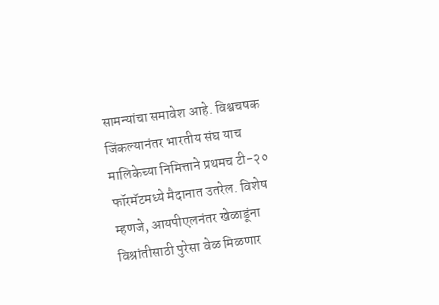सामन्यांचा समावेश आहे. विश्वचषक जिंकल्यानंतर भारतीय संघ याच मालिकेच्या निमित्ताने प्रथमच टी-२० फॉरमॅटमध्ये मैदानात उतरेल. विशेष म्हणजे, आयपीएलनंतर खेळाडूंना विश्रांतीसाठी पुरेसा वेळ मिळणार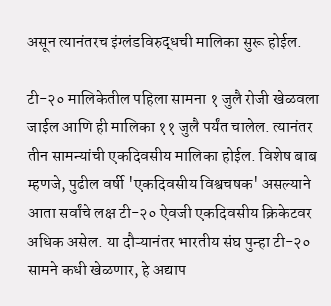असून त्यानंतरच इंग्लंडविरुद्धची मालिका सुरू होईल.

टी-२० मालिकेतील पहिला सामना १ जुलै रोजी खेळवला जाईल आणि ही मालिका ११ जुलै पर्यंत चालेल. त्यानंतर तीन सामन्यांची एकदिवसीय मालिका होईल. विशेष बाब म्हणजे, पुढील वर्षी 'एकदिवसीय विश्वचषक' असल्याने आता सर्वांचे लक्ष टी-२० ऐवजी एकदिवसीय क्रिकेटवर अधिक असेल. या दौऱ्यानंतर भारतीय संघ पुन्हा टी-२० सामने कधी खेळणार, हे अद्याप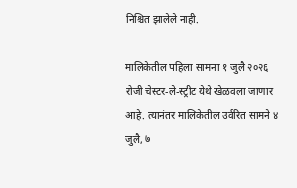निश्चित झालेले नाही.

मालिकेतील पहिला सामना १ जुलै २०२६ रोजी चेस्टर-ले-स्ट्रीट येथे खेळवला जाणार आहे. त्यानंतर मालिकेतील उर्वरित सामने ४ जुलै, ७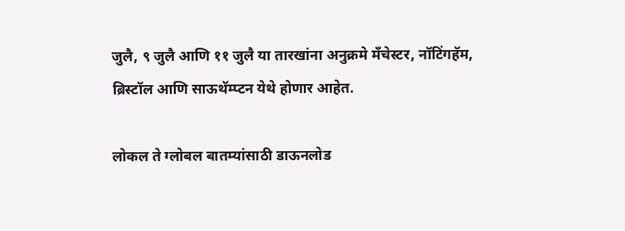जुलै, ९ जुलै आणि ११ जुलै या तारखांना अनुक्रमे मँचेस्टर, नॉटिंगहॅम, ब्रिस्टॉल आणि साऊथॅम्प्टन येथे होणार आहेत.

लोकल ते ग्लोबल बातम्यांसाठी डाऊनलोड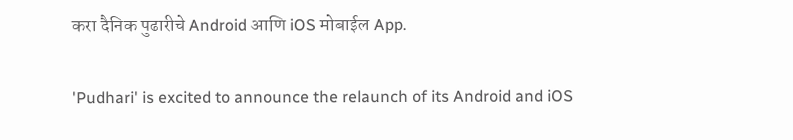करा दैनिक पुढारीचे Android आणि iOS मोबाईल App.

'Pudhari' is excited to announce the relaunch of its Android and iOS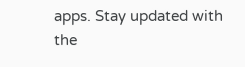apps. Stay updated with the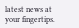latest news at your fingertips.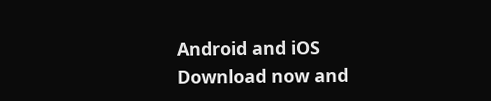Android and iOS Download now and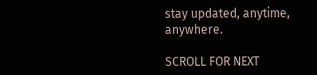stay updated, anytime, anywhere.

SCROLL FOR NEXT